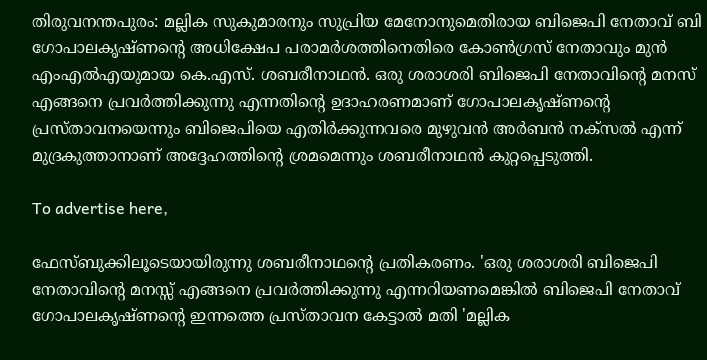തിരുവനന്തപുരം: മല്ലിക സുകുമാരനും സുപ്രിയ മേനോനുമെതിരായ ബിജെപി നേതാവ് ബി ഗോപാലകൃഷ്ണന്റെ അധിക്ഷേപ പരാമര്‍ശത്തിനെതിരെ കോണ്‍ഗ്രസ് നേതാവും മുന്‍ എംഎല്‍എയുമായ കെ.എസ്. ശബരീനാഥന്‍. ഒരു ശരാശരി ബിജെപി നേതാവിന്റെ മനസ് എങ്ങനെ പ്രവര്‍ത്തിക്കുന്നു എന്നതിന്റെ ഉദാഹരണമാണ് ഗോപാലകൃഷ്ണന്റെ പ്രസ്താവനയെന്നും ബിജെപിയെ എതിര്‍ക്കുന്നവരെ മുഴുവന്‍ അര്‍ബന്‍ നക്‌സല്‍ എന്ന് മുദ്രകുത്താനാണ് അദ്ദേഹത്തിന്റെ ശ്രമമെന്നും ശബരീനാഥന്‍ കുറ്റപ്പെടുത്തി.

To advertise here,

ഫേസ്ബുക്കിലൂടെയായിരുന്നു ശബരീനാഥന്റെ പ്രതികരണം. 'ഒരു ശരാശരി ബിജെപി നേതാവിന്റെ മനസ്സ് എങ്ങനെ പ്രവര്‍ത്തിക്കുന്നു എന്നറിയണമെങ്കില്‍ ബിജെപി നേതാവ് ഗോപാലകൃഷ്ണന്റെ ഇന്നത്തെ പ്രസ്താവന കേട്ടാല്‍ മതി 'മല്ലിക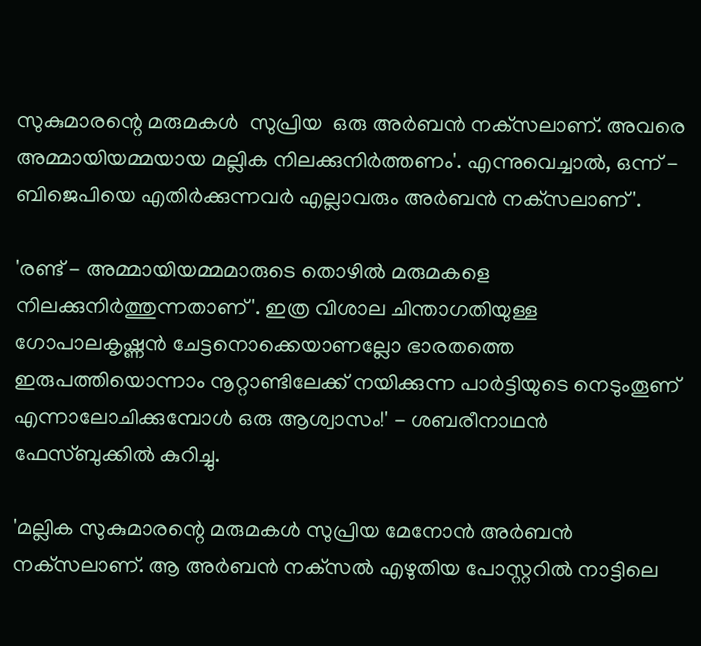സുകുമാരന്റെ മരുമകള്‍  സുപ്രിയ  ഒരു അര്‍ബന്‍ നക്‌സലാണ്. അവരെ അമ്മായിയമ്മയായ മല്ലിക നിലക്കുനിര്‍ത്തണം'. എന്നുവെച്ചാല്‍, ഒന്ന് - ബിജെപിയെ എതിര്‍ക്കുന്നവര്‍ എല്ലാവരും അര്‍ബന്‍ നക്‌സലാണ്'.

'രണ്ട് - അമ്മായിയമ്മമാരുടെ തൊഴില്‍ മരുമകളെ നിലക്കുനിര്‍ത്തുന്നതാണ്'. ഇത്ര വിശാല ചിന്താഗതിയുള്ള ഗോപാലകൃഷ്ണന്‍ ചേട്ടനൊക്കെയാണല്ലോ ഭാരതത്തെ ഇരുപത്തിയൊന്നാം നൂറ്റാണ്ടിലേക്ക് നയിക്കുന്ന പാര്‍ട്ടിയുടെ നെടുംതൂണ് എന്നാലോചിക്കുമ്പോള്‍ ഒരു ആശ്വാസം!' - ശബരീനാഥന്‍ ഫേസ്ബുക്കില്‍ കുറിച്ചു.

'മല്ലിക സുകുമാരന്റെ മരുമകള്‍ സുപ്രിയ മേനോന്‍ അര്‍ബന്‍ നക്‌സലാണ്. ആ അര്‍ബന്‍ നക്‌സല്‍ എഴുതിയ പോസ്റ്ററില്‍ നാട്ടിലെ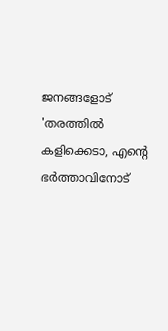ജനങ്ങളോട് 'തരത്തില്‍ കളിക്കെടാ, എന്റെ ഭര്‍ത്താവിനോട്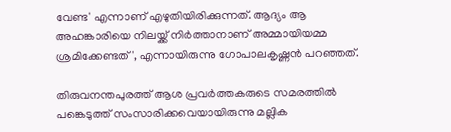വേണ്ട' എന്നാണ് എഴുതിയിരിക്കുന്നത്. ആദ്യം ആ അഹങ്കാരിയെ നിലയ്ക്ക് നിര്‍ത്താനാണ് അമ്മായിയമ്മ ശ്രമിക്കേണ്ടത്', എന്നായിരുന്നു ഗോപാലകൃഷ്ണന്‍ പറഞ്ഞത്.

തിരുവനന്തപുരത്ത് ആശ പ്രവര്‍ത്തകരുടെ സമരത്തില്‍ പങ്കെടുത്ത് സംസാരിക്കവെയായിരുന്നു മല്ലിക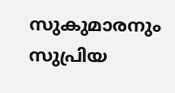സുകുമാരനും സുപ്രിയ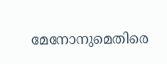മേനോനുമെതിരെ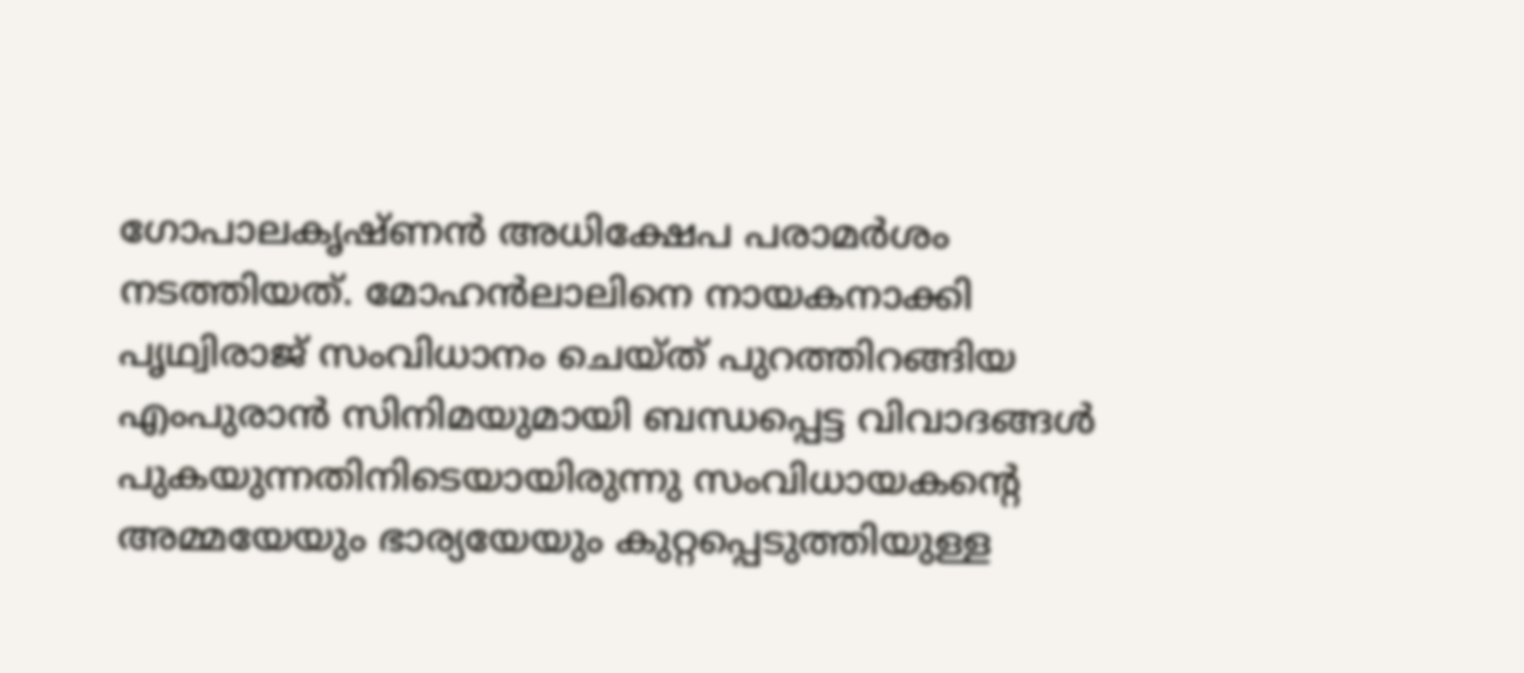ഗോപാലകൃഷ്ണന്‍ അധിക്ഷേപ പരാമര്‍ശം നടത്തിയത്. മോഹന്‍ലാലിനെ നായകനാക്കി പൃഥ്വിരാജ് സംവിധാനം ചെയ്ത് പുറത്തിറങ്ങിയ എംപുരാന്‍ സിനിമയുമായി ബന്ധപ്പെട്ട വിവാദങ്ങള്‍ പുകയുന്നതിനിടെയായിരുന്നു സംവിധായകന്റെ അമ്മയേയും ഭാര്യയേയും കുറ്റപ്പെടുത്തിയുള്ള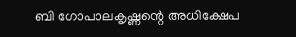ബി ഗോപാലകൃഷ്ണന്റെ അധിക്ഷേപ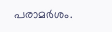പരാമര്‍ശം.